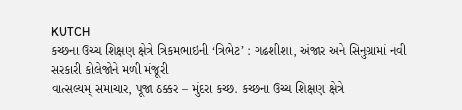KUTCH
કચ્છના ઉચ્ચ શિક્ષણ ક્ષેત્રે ત્રિકમભાઇની ‘ત્રિભેટ’ : ગઢશીશા, અંજાર અને સિનુગ્રામાં નવી સરકારી કોલેજોને મળી મંજૂરી
વાત્સલ્યમ્ સમાચાર, પૂજા ઠક્કર – મુંદરા કચ્છ. કચ્છના ઉચ્ચ શિક્ષણ ક્ષેત્રે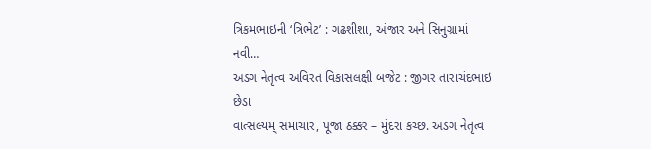ત્રિકમભાઇની ‘ત્રિભેટ’ : ગઢશીશા, અંજાર અને સિનુગ્રામાં નવી…
અડગ નેતૃત્વ અવિરત વિકાસલક્ષી બજેટ : જીગર તારાચંદભાઇ છેડા
વાત્સલ્યમ્ સમાચાર, પૂજા ઠક્કર – મુંદરા કચ્છ. અડગ નેતૃત્વ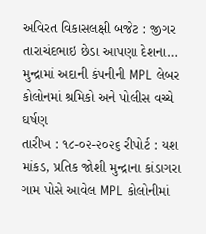અવિરત વિકાસલક્ષી બજેટ : જીગર તારાચંદભાઇ છેડા આપણા દેશના…
મુન્દ્રામાં અદાની કંપનીની MPL લેબર કોલોનમાં શ્રમિકો અને પોલીસ વચ્ચે ઘર્ષણ
તારીખ : ૧૮-૦૨-૨૦૨૬ રીપોર્ટ : યશ માંકડ, પ્રતિક જોશી મુન્દ્રાના કાંડાગરા ગામ પોસે આવેલ MPL કોલોનીમાં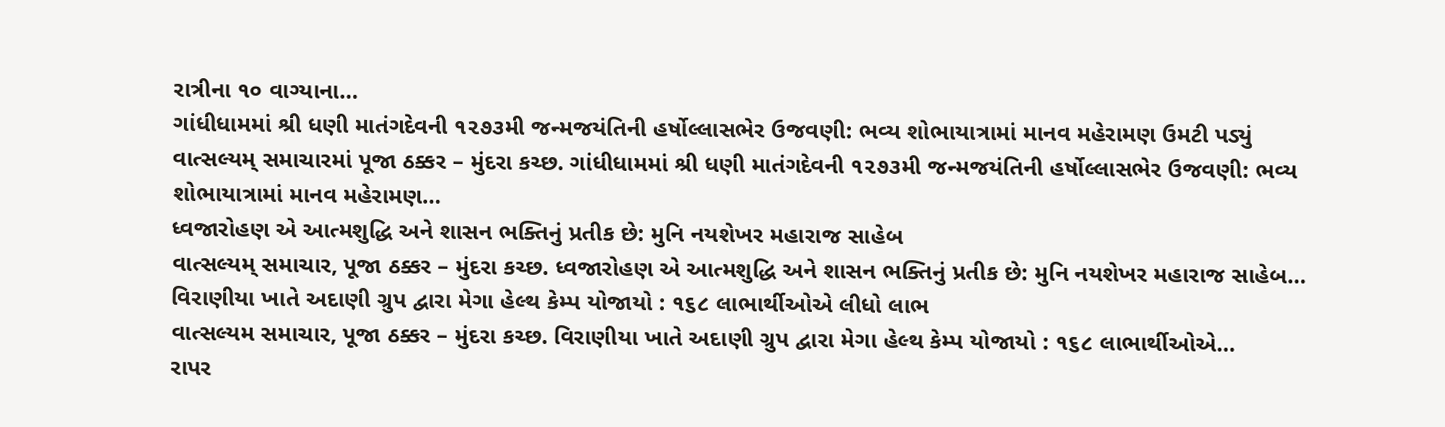રાત્રીના ૧૦ વાગ્યાના…
ગાંધીધામમાં શ્રી ધણી માતંગદેવની ૧૨૭૩મી જન્મજયંતિની હર્ષોલ્લાસભેર ઉજવણી: ભવ્ય શોભાયાત્રામાં માનવ મહેરામણ ઉમટી પડ્યું
વાત્સલ્યમ્ સમાચારમાં પૂજા ઠક્કર – મુંદરા કચ્છ. ગાંધીધામમાં શ્રી ધણી માતંગદેવની ૧૨૭૩મી જન્મજયંતિની હર્ષોલ્લાસભેર ઉજવણી: ભવ્ય શોભાયાત્રામાં માનવ મહેરામણ…
ધ્વજારોહણ એ આત્મશુદ્ધિ અને શાસન ભક્તિનું પ્રતીક છે: મુનિ નયશેખર મહારાજ સાહેબ
વાત્સલ્યમ્ સમાચાર, પૂજા ઠક્કર – મુંદરા કચ્છ. ધ્વજારોહણ એ આત્મશુદ્ધિ અને શાસન ભક્તિનું પ્રતીક છે: મુનિ નયશેખર મહારાજ સાહેબ…
વિરાણીયા ખાતે અદાણી ગ્રુપ દ્વારા મેગા હેલ્થ કેમ્પ યોજાયો : ૧૬૮ લાભાર્થીઓએ લીધો લાભ
વાત્સલ્યમ સમાચાર, પૂજા ઠક્કર – મુંદરા કચ્છ. વિરાણીયા ખાતે અદાણી ગ્રુપ દ્વારા મેગા હેલ્થ કેમ્પ યોજાયો : ૧૬૮ લાભાર્થીઓએ…
રાપર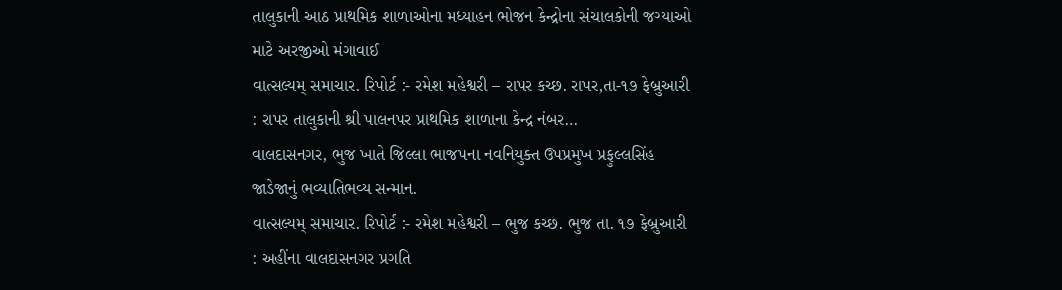તાલુકાની આઠ પ્રાથમિક શાળાઓના મધ્યાહન ભોજન કેન્દ્રોના સંચાલકોની જગ્યાઓ માટે અરજીઓ મંગાવાઈ
વાત્સલ્યમ્ સમાચાર. રિપોર્ટ :- રમેશ મહેશ્વરી – રાપર કચ્છ. રાપર,તા-૧૭ ફેબ્રુઆરી : રાપર તાલુકાની શ્રી પાલનપર પ્રાથમિક શાળાના કેન્દ્ર નંબર…
વાલદાસનગર, ભુજ ખાતે જિલ્લા ભાજપના નવનિયુક્ત ઉપપ્રમુખ પ્રફુલ્લસિંહ જાડેજાનું ભવ્યાતિભવ્ય સન્માન.
વાત્સલ્યમ્ સમાચાર. રિપોર્ટ :- રમેશ મહેશ્વરી – ભુજ કચ્છ. ભુજ તા. ૧૭ ફેબ્રુઆરી : અહીંના વાલદાસનગર પ્રગતિ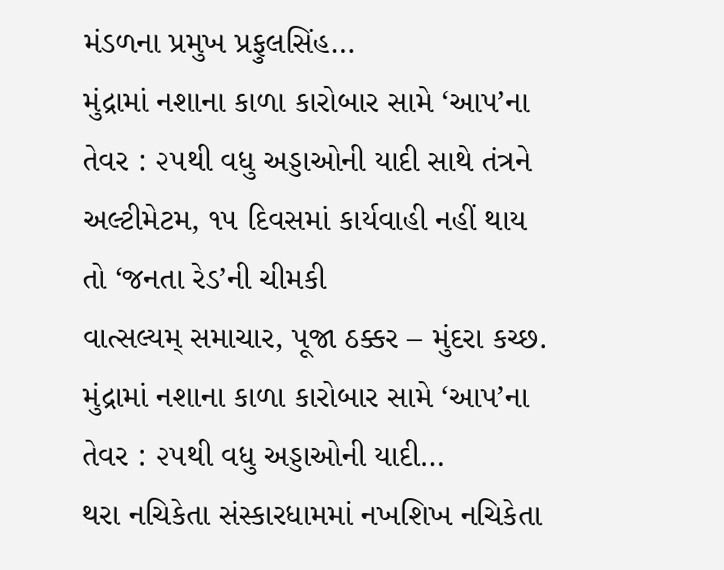મંડળના પ્રમુખ પ્રફુલસિંહ…
મુંદ્રામાં નશાના કાળા કારોબાર સામે ‘આપ’ના તેવર : ૨૫થી વધુ અડ્ડાઓની યાદી સાથે તંત્રને અલ્ટીમેટમ, ૧૫ દિવસમાં કાર્યવાહી નહીં થાય તો ‘જનતા રેડ’ની ચીમકી
વાત્સલ્યમ્ સમાચાર, પૂજા ઠક્કર – મુંદરા કચ્છ. મુંદ્રામાં નશાના કાળા કારોબાર સામે ‘આપ’ના તેવર : ૨૫થી વધુ અડ્ડાઓની યાદી…
થરા નચિકેતા સંસ્કારધામમાં નખશિખ નચિકેતા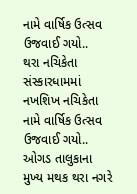નામે વાર્ષિક ઉત્સવ ઉજવાઈ ગયો..
થરા નચિકેતા સંસ્કારધામમાં નખશિખ નચિકેતા નામે વાર્ષિક ઉત્સવ ઉજવાઈ ગયો.. ઓગડ તાલુકાના મુખ્ય મથક થરા નગરે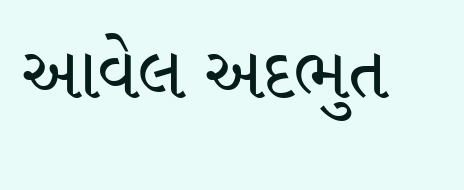આવેલ અદભુત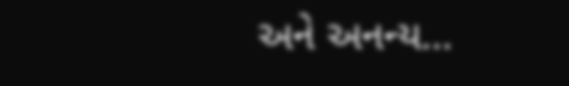અને અનન્ય…